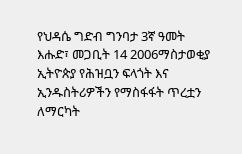የህዳሴ ግድብ ግንባታ 3ኛ ዓመት
እሑድ፣ መጋቢት 14 2006ማስታወቂያ
ኢትዮጵያ የሕዝቧን ፍላጎት እና ኢንዱስትሪዎችን የማስፋፋት ጥረቷን ለማርካት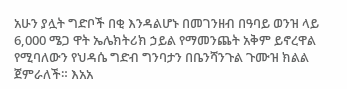አሁን ያሏት ግድቦች በቂ እንዳልሆኑ በመገንዘብ በዓባይ ወንዝ ላይ 6,000 ሜጋ ዋት ኤሌክትሪክ ኃይል የማመንጨት አቅም ይኖረዋል የሚባለውን የህዳሴ ግድብ ግንባታን በቤንሻንጉል ጉሙዝ ክልል ጀምራለች። እአአ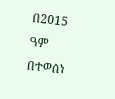በ2015 ዓም በተወሰነ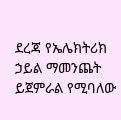ደረጃ የኤሌክትሪክ ኃይል ማመንጨት ይጀምራል የሚባለው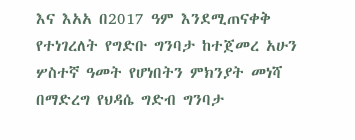እና እአአ በ2017 ዓም እንደሚጠናቀቅ የተነገረለት የግድቡ ግንባታ ከተጀመረ አሁን ሦስተኛ ዓመት የሆነበትን ምክንያት መነሻ በማድረግ የህዳሴ ግድብ ግንባታ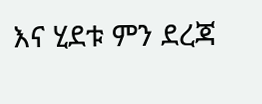እና ሂደቱ ምን ደረጃ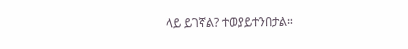ላይ ይገኛል? ተወያይተንበታል።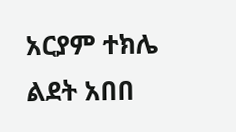አርያም ተክሌ
ልደት አበበ